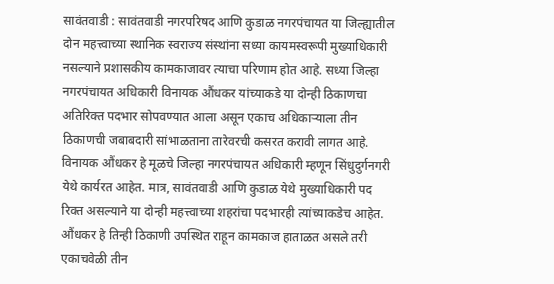सावंतवाडी : सावंतवाडी नगरपरिषद आणि कुडाळ नगरपंचायत या जिल्ह्यातील दोन महत्त्वाच्या स्थानिक स्वराज्य संस्थांना सध्या कायमस्वरूपी मुख्याधिकारी नसल्याने प्रशासकीय कामकाजावर त्याचा परिणाम होत आहे. सध्या जिल्हा नगरपंचायत अधिकारी विनायक औंधकर यांच्याकडे या दोन्ही ठिकाणचा अतिरिक्त पदभार सोपवण्यात आला असून एकाच अधिकाऱ्याला तीन ठिकाणची जबाबदारी सांभाळताना तारेवरची कसरत करावी लागत आहे.
विनायक औंधकर हे मूळचे जिल्हा नगरपंचायत अधिकारी म्हणून सिंधुदुर्गनगरी येथे कार्यरत आहेत. मात्र, सावंतवाडी आणि कुडाळ येथे मुख्याधिकारी पद रिक्त असल्याने या दोन्ही महत्त्वाच्या शहरांचा पदभारही त्यांच्याकडेच आहेत. औंधकर हे तिन्ही ठिकाणी उपस्थित राहून कामकाज हाताळत असले तरी एकाचवेळी तीन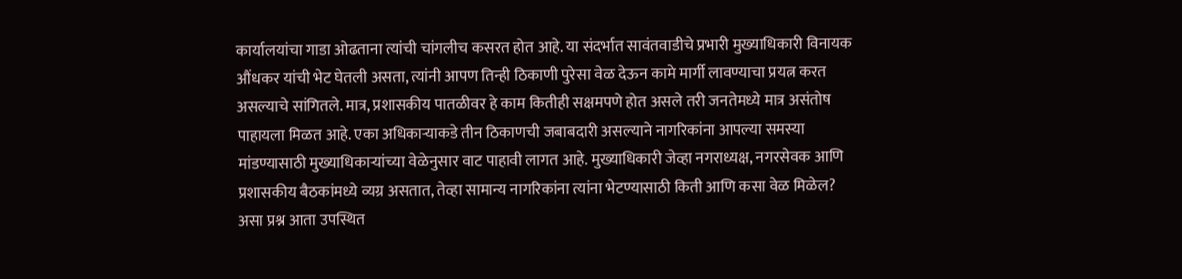कार्यालयांचा गाडा ओढताना त्यांची चांगलीच कसरत होत आहे. या संदर्भात सावंतवाडीचे प्रभारी मुख्याधिकारी विनायक औंधकर यांची भेट घेतली असता, त्यांनी आपण तिन्ही ठिकाणी पुरेसा वेळ देऊन कामे मार्गी लावण्याचा प्रयत्न करत असल्याचे सांगितले. मात्र, प्रशासकीय पातळीवर हे काम कितीही सक्षमपणे होत असले तरी जनतेमध्ये मात्र असंतोष पाहायला मिळत आहे. एका अधिकाऱ्याकडे तीन ठिकाणची जबाबदारी असल्याने नागरिकांना आपल्या समस्या मांडण्यासाठी मुख्याधिकाऱ्यांच्या वेळेनुसार वाट पाहावी लागत आहे. मुख्याधिकारी जेव्हा नगराध्यक्ष, नगरसेवक आणि प्रशासकीय बैठकांमध्ये व्यग्र असतात, तेव्हा सामान्य नागरिकांना त्यांना भेटण्यासाठी किती आणि कसा वेळ मिळेल? असा प्रश्न आता उपस्थित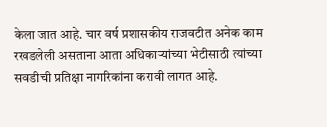केला जात आहे. चार वर्ष प्रशासकीय राजवटीत अनेक काम रखडलेली असताना आता अधिकाऱ्यांच्या भेटीसाठी त्यांच्या सवडीची प्रतिक्षा नागरिकांना करावी लागत आहे.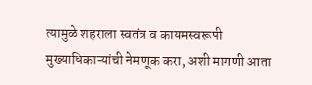त्यामुळे शहराला स्वतंत्र व कायमस्वरूपी मुख्याधिकाऱ्यांची नेमणूक करा, अशी मागणी आता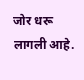जोर धरू लागली आहे.